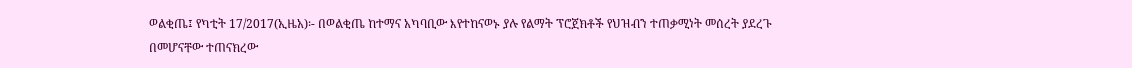ወልቂጤ፤ የካቲት 17/2017(ኢዜአ)፡- በወልቂጤ ከተማና አካባቢው እየተከናወኑ ያሉ የልማት ፕሮጀክቶች የህዝብን ተጠቃሚነት መሰረት ያደረጉ በመሆናቸው ተጠናክረው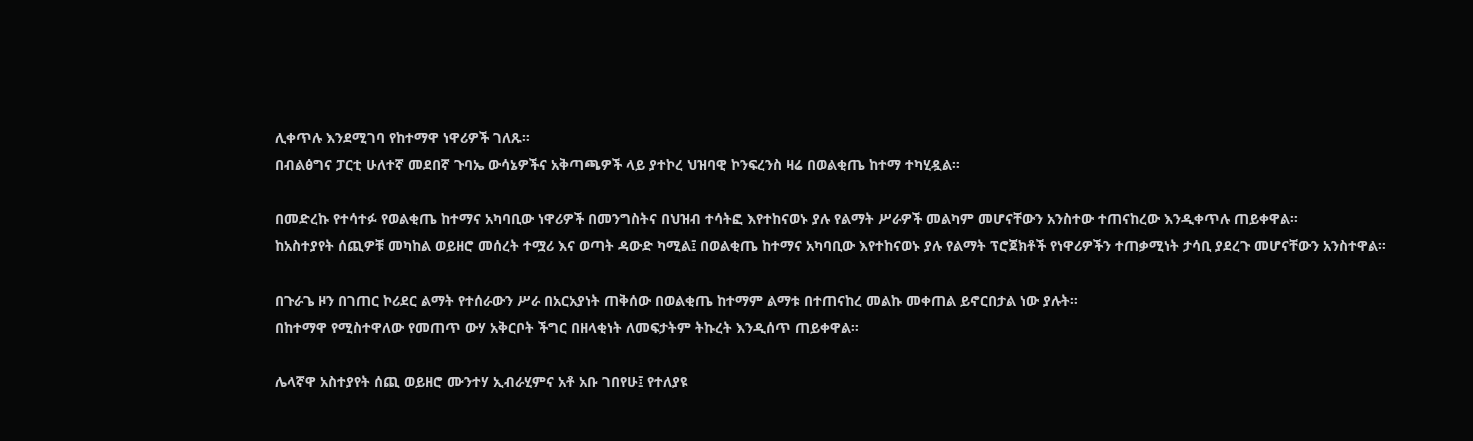ሊቀጥሉ እንደሚገባ የከተማዋ ነዋሪዎች ገለጹ።
በብልፅግና ፓርቲ ሁለተኛ መደበኛ ጉባኤ ውሳኔዎችና አቅጣጫዎች ላይ ያተኮረ ህዝባዊ ኮንፍረንስ ዛሬ በወልቂጤ ከተማ ተካሂዷል።

በመድረኩ የተሳተፉ የወልቂጤ ከተማና አካባቢው ነዋሪዎች በመንግስትና በህዝብ ተሳትፎ እየተከናወኑ ያሉ የልማት ሥራዎች መልካም መሆናቸውን አንስተው ተጠናከረው እንዲቀጥሉ ጠይቀዋል፡፡
ከአስተያየት ሰጪዎቹ መካከል ወይዘሮ መሰረት ተሟሪ እና ወጣት ዳውድ ካሚል፤ በወልቂጤ ከተማና አካባቢው እየተከናወኑ ያሉ የልማት ፕሮጀክቶች የነዋሪዎችን ተጠቃሚነት ታሳቢ ያደረጉ መሆናቸውን አንስተዋል።

በጉራጌ ዞን በገጠር ኮሪደር ልማት የተሰራውን ሥራ በአርአያነት ጠቅሰው በወልቂጤ ከተማም ልማቱ በተጠናከረ መልኩ መቀጠል ይኖርበታል ነው ያሉት።
በከተማዋ የሚስተዋለው የመጠጥ ውሃ አቅርቦት ችግር በዘላቂነት ለመፍታትም ትኩረት እንዲሰጥ ጠይቀዋል።

ሌላኛዋ አስተያየት ሰጪ ወይዘሮ ሙንተሃ ኢብራሂምና አቶ አቡ ገበየሁ፤ የተለያዩ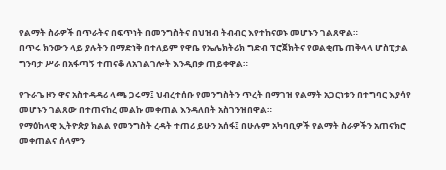የልማት ስራዎች በጥራትና በፍጥነት በመንግስትና በህዝብ ትብብር እየተከናወኑ መሆኑን ገልጸዋል።
በጥሩ ክንውን ላይ ያሉትን በማድነቅ በተለይም የዋቤ የኤሌክትሪክ ግድብ ፕሮጀክትና የወልቂጤ ጠቅላላ ሆስፒታል ግንባታ ሥራ በአፋጣኝ ተጠናቆ ለአገልገሎት እንዲበቃ ጠይቀዋል።

የጉራጌ ዞን ዋና አስተዳዳሪ ላጫ ጋሩማ፤ ህብረተሰቡ የመንግስትን ጥረት በማገዝ የልማት አጋርነቱን በተግባር እያሳየ መሆኑን ገልጸው በተጠናከረ መልኩ መቀጠል እንዳለበት አስገንዝበዋል።
የማዕከላዊ ኢትዮጵያ ክልል የመንግስት ረዳት ተጠሪ ይሁን አሰፋ፤ በሁሉም አካባቢዎች የልማት ስራዎችን አጠናክሮ መቀጠልና ሰላምን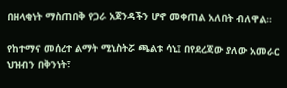በዘላቂነት ማስጠበቅ የጋራ አጀንዳችን ሆኖ መቀጠል አለበት ብለዋል።

የከተማና መሰረተ ልማት ሚኒስትሯ ጫልቱ ሳኒ፤ በየደረጃው ያለው አመራር ህዝብን በቅንነት፣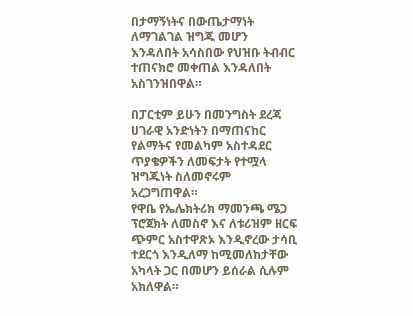በታማኝነትና በውጤታማነት ለማገልገል ዝግጁ መሆን እንዳለበት አሳስበው የህዝቡ ትብብር ተጠናክሮ መቀጠል እንዳለበት አስገንዝበዋል።

በፓርቲም ይሁን በመንግስት ደረጃ ሀገራዊ አንድነትን በማጠናከር የልማትና የመልካም አስተዳደር ጥያቄዎችን ለመፍታት የተሟላ ዝግጁነት ስለመኖሩም አረጋግጠዋል።
የዋቤ የኤሌክትሪክ ማመንጫ ሜጋ ፕሮጀክት ለመስኖ እና ለቱሪዝም ዘርፍ ጭምር አስተዋጽኦ እንዲኖረው ታሳቢ ተደርጎ እንዲለማ ከሚመለከታቸው አካላት ጋር በመሆን ይሰራል ሲሉም አክለዋል።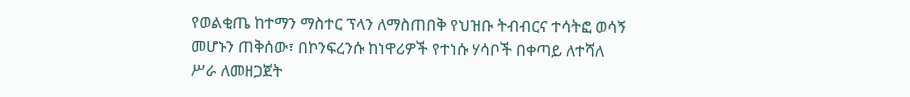የወልቂጤ ከተማን ማስተር ፕላን ለማስጠበቅ የህዝቡ ትብብርና ተሳትፎ ወሳኝ መሆኑን ጠቅሰው፣ በኮንፍረንሱ ከነዋሪዎች የተነሱ ሃሳቦች በቀጣይ ለተሻለ ሥራ ለመዘጋጀት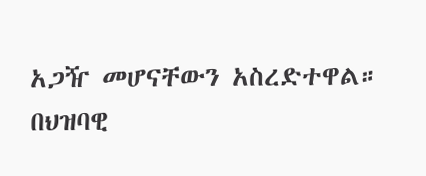አጋዥ መሆናቸውን አስረድተዋል።
በህዝባዊ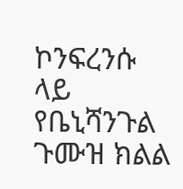ኮንፍረንሱ ላይ የቤኒሻንጉል ጉሙዝ ክልል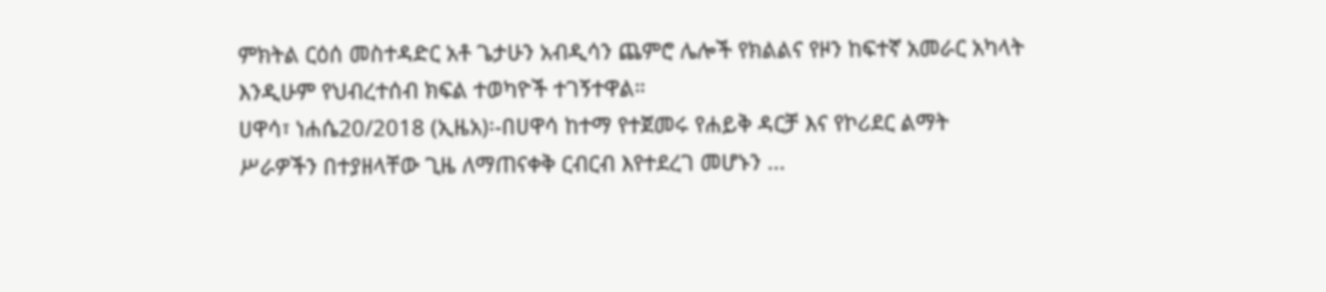ምክትል ርዕሰ መስተዳድር አቶ ጌታሁን አብዲሳን ጨምሮ ሌሎች የክልልና የዞን ከፍተኛ አመራር አካላት እንዲሁም የህብረተሰብ ክፍል ተወካዮች ተገኝተዋል።
ሀዋሳ፣ ነሐሴ20/2018 (ኢዜአ)፡-በሀዋሳ ከተማ የተጀመሩ የሐይቅ ዳርቻ እና የኮሪደር ልማት ሥራዎችን በተያዘላቸው ጊዜ ለማጠናቀቅ ርብርብ እየተደረገ መሆኑን ...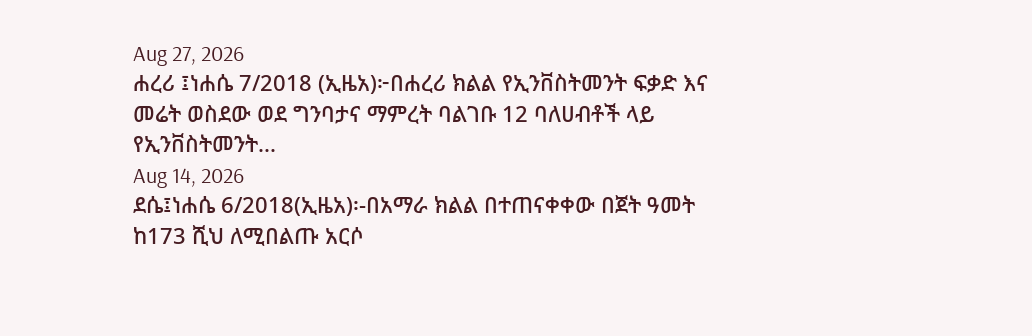Aug 27, 2026
ሐረሪ ፤ነሐሴ 7/2018 (ኢዜአ)፦በሐረሪ ክልል የኢንቨስትመንት ፍቃድ እና መሬት ወስደው ወደ ግንባታና ማምረት ባልገቡ 12 ባለሀብቶች ላይ የኢንቨስትመንት...
Aug 14, 2026
ደሴ፤ነሐሴ 6/2018(ኢዜአ)፡-በአማራ ክልል በተጠናቀቀው በጀት ዓመት ከ173 ሺህ ለሚበልጡ አርሶ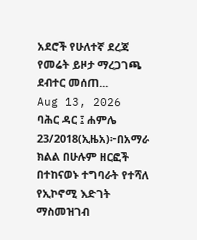አደሮች የሁለተኛ ደረጃ የመሬት ይዞታ ማረጋገጫ ደብተር መሰጠ...
Aug 13, 2026
ባሕር ዳር ፤ ሐምሌ 23/2018(ኢዜአ)፦በአማራ ክልል በሁሉም ዘርፎች በተከናወኑ ተግባራት የተሻለ የኢኮኖሚ እድገት ማስመዝገብ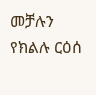መቻሉን የክልሉ ርዕሰ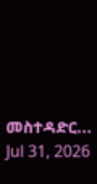መስተዳድር...
Jul 31, 2026